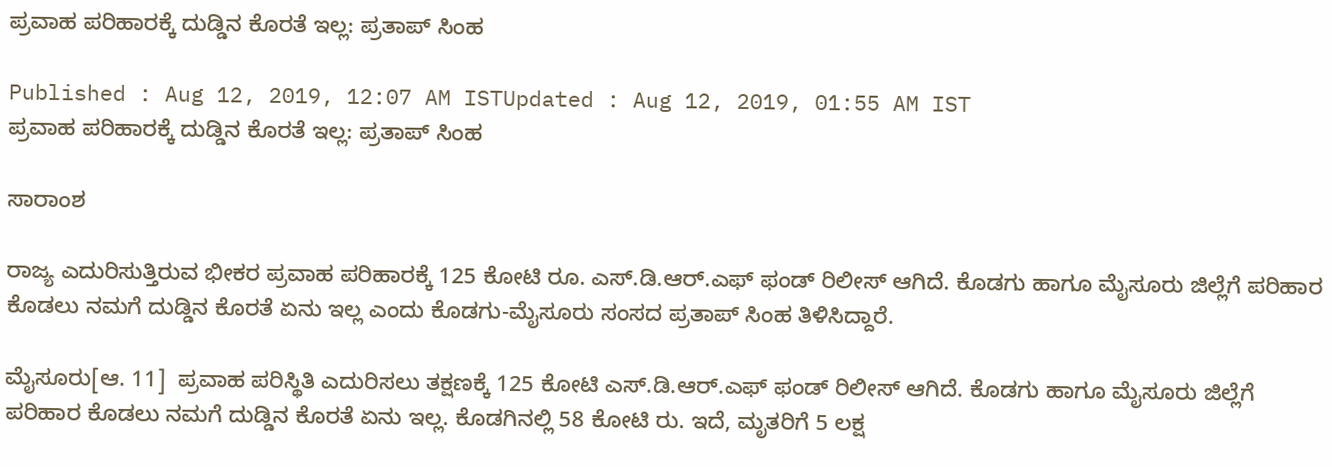ಪ್ರವಾಹ ಪರಿಹಾರಕ್ಕೆ ದುಡ್ಡಿನ ಕೊರತೆ ಇಲ್ಲ: ಪ್ರತಾಪ್ ಸಿಂಹ

Published : Aug 12, 2019, 12:07 AM ISTUpdated : Aug 12, 2019, 01:55 AM IST
ಪ್ರವಾಹ ಪರಿಹಾರಕ್ಕೆ ದುಡ್ಡಿನ ಕೊರತೆ ಇಲ್ಲ: ಪ್ರತಾಪ್ ಸಿಂಹ

ಸಾರಾಂಶ

ರಾಜ್ಯ ಎದುರಿಸುತ್ತಿರುವ ಭೀಕರ ಪ್ರವಾಹ ಪರಿಹಾರಕ್ಕೆ 125 ಕೋಟಿ ರೂ. ಎಸ್‌.ಡಿ.ಆರ್.ಎಫ್ ಫಂಡ್ ರಿಲೀಸ್ ಆಗಿದೆ. ಕೊಡಗು ಹಾಗೂ ಮೈಸೂರು ಜಿಲ್ಲೆಗೆ ಪರಿಹಾರ ಕೊಡಲು ನಮಗೆ ದುಡ್ಡಿನ ಕೊರತೆ ಏನು ಇಲ್ಲ ಎಂದು ಕೊಡಗು-ಮೈಸೂರು ಸಂಸದ ಪ್ರತಾಪ್ ಸಿಂಹ ತಿಳಿಸಿದ್ದಾರೆ.

ಮೈಸೂರು[ಆ. 11]  ಪ್ರವಾಹ ಪರಿಸ್ಥಿತಿ ಎದುರಿಸಲು ತಕ್ಷಣಕ್ಕೆ 125 ಕೋಟಿ ಎಸ್‌.ಡಿ.ಆರ್.ಎಫ್ ಫಂಡ್ ರಿಲೀಸ್ ಆಗಿದೆ. ಕೊಡಗು ಹಾಗೂ ಮೈಸೂರು ಜಿಲ್ಲೆಗೆ ಪರಿಹಾರ ಕೊಡಲು ನಮಗೆ ದುಡ್ಡಿನ ಕೊರತೆ ಏನು ಇಲ್ಲ. ಕೊಡಗಿನಲ್ಲಿ 58 ಕೋಟಿ ರು. ಇದೆ, ಮೃತರಿಗೆ 5 ಲಕ್ಷ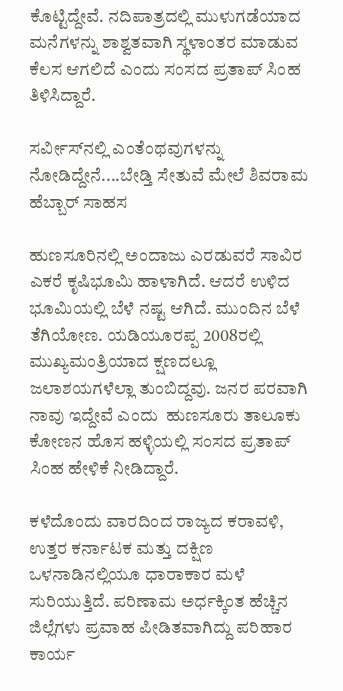ಕೊಟ್ಟಿದ್ದೇವೆ. ನದಿಪಾತ್ರದಲ್ಲಿ ಮುಳುಗಡೆಯಾದ ಮನೆಗಳನ್ನು ಶಾಶ್ವತವಾಗಿ ಸ್ಥಳಾಂತರ ಮಾಡುವ ಕೆಲಸ ಆಗಲಿದೆ ಎಂದು ಸಂಸದ ಪ್ರತಾಪ್ ಸಿಂಹ ತಿಳಿಸಿದ್ದಾರೆ.

ಸರ್ವೀಸ್‌ನಲ್ಲಿ ಎಂತೆಂಥವುಗಳನ್ನು ನೋಡಿದ್ದೇನೆ....ಬೇಡ್ತಿ ಸೇತುವೆ ಮೇಲೆ ಶಿವರಾಮ ಹೆಬ್ಬಾರ್ ಸಾಹಸ

ಹುಣಸೂರಿನಲ್ಲಿ ಅಂದಾಜು ಎರಡುವರೆ ಸಾವಿರ ಎಕರೆ ಕೃಷಿಭೂಮಿ ಹಾಳಾಗಿದೆ. ಆದರೆ ಉಳಿದ ಭೂಮಿಯಲ್ಲಿ ಬೆಳೆ ನಷ್ಟ ಆಗಿದೆ. ಮುಂದಿನ ಬೆಳೆ ತೆಗಿಯೋಣ. ಯಡಿಯೂರಪ್ಪ 2008ರಲ್ಲಿ ಮುಖ್ಯಮಂತ್ರಿಯಾದ ಕ್ಷಣದಲ್ಲೂ ಜಲಾಶಯಗಳೆಲ್ಲಾ ತುಂಬಿದ್ದವು. ಜನರ ಪರವಾಗಿ ನಾವು ಇದ್ದೇವೆ ಎಂದು  ಹುಣಸೂರು ತಾಲೂಕು ಕೋಣನ ಹೊಸ ಹಳ್ಳಿಯಲ್ಲಿ ಸಂಸದ ಪ್ರತಾಪ್ ಸಿಂಹ ಹೇಳಿಕೆ ನೀಡಿದ್ದಾರೆ.

ಕಳೆದೊಂದು ವಾರದಿಂದ ರಾಜ್ಯದ ಕರಾವಳಿ, ಉತ್ತರ ಕರ್ನಾಟಕ ಮತ್ತು ದಕ್ಷಿಣ ಒಳನಾಡಿನಲ್ಲಿಯೂ ಧಾರಾಕಾರ ಮಳೆ ಸುರಿಯುತ್ತಿದೆ. ಪರಿಣಾಮ ಅರ್ಧಕ್ಕಿಂತ ಹೆಚ್ಚಿನ ಜಿಲ್ಲೆಗಳು ಪ್ರವಾಹ ಪೀಡಿತವಾಗಿದ್ದು ಪರಿಹಾರ ಕಾರ್ಯ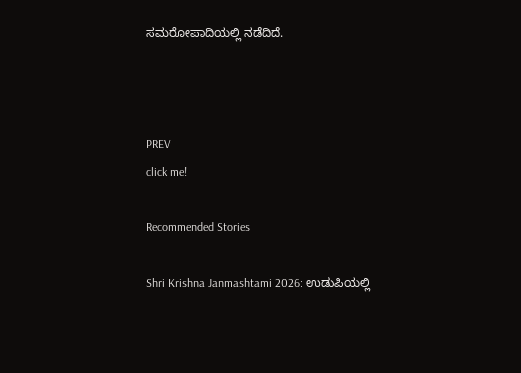ಸಮರೋಪಾದಿಯಲ್ಲಿ ನಡೆದಿದೆ.



PREV
click me!

Recommended Stories

Shri Krishna Janmashtami 2026: ಉಡುಪಿಯಲ್ಲಿ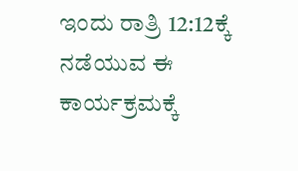ಇಂದು ರಾತ್ರಿ 12:12ಕ್ಕೆ ನಡೆಯುವ ಈ ಕಾರ್ಯಕ್ರಮಕ್ಕೆ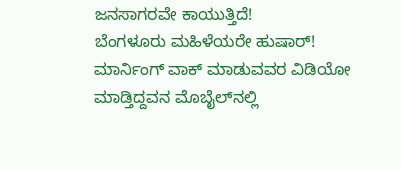ಜನಸಾಗರವೇ ಕಾಯುತ್ತಿದೆ!
ಬೆಂಗಳೂರು ಮಹಿಳೆಯರೇ ಹುಷಾರ್! ಮಾರ್ನಿಂಗ್ ವಾಕ್ ಮಾಡುವವರ ವಿಡಿಯೋ ಮಾಡ್ತಿದ್ದವನ ಮೊಬೈಲ್‌ನಲ್ಲಿ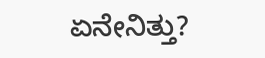ಏನೇನಿತ್ತು?